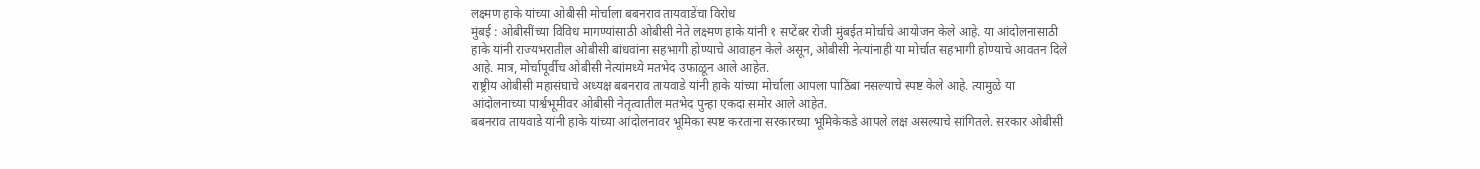लक्ष्मण हाके यांच्या ओबीसी मोर्चाला बबनराव तायवाडेंचा विरोध
मुंबई : ओबीसींच्या विविध मागण्यांसाठी ओबीसी नेते लक्ष्मण हाके यांनी १ सप्टेंबर रोजी मुंबईत मोर्चाचे आयोजन केले आहे. या आंदोलनासाठी हाके यांनी राज्यभरातील ओबीसी बांधवांना सहभागी होण्याचे आवाहन केले असून, ओबीसी नेत्यांनाही या मोर्चात सहभागी होण्याचे आवतन दिले आहे. मात्र, मोर्चापूर्वीच ओबीसी नेत्यांमध्ये मतभेद उफाळून आले आहेत.
राष्ट्रीय ओबीसी महासंघाचे अध्यक्ष बबनराव तायवाडे यांनी हाके यांच्या मोर्चाला आपला पाठिंबा नसल्याचे स्पष्ट केले आहे. त्यामुळे या आंदोलनाच्या पार्श्वभूमीवर ओबीसी नेतृत्वातील मतभेद पुन्हा एकदा समोर आले आहेत.
बबनराव तायवाडे यांनी हाके यांच्या आंदोलनावर भूमिका स्पष्ट करताना सरकारच्या भूमिकेकडे आपले लक्ष असल्याचे सांगितले. सरकार ओबीसी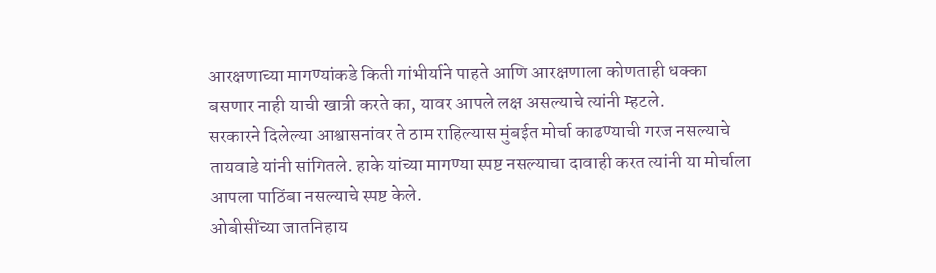आरक्षणाच्या मागण्यांकडे किती गांभीर्याने पाहते आणि आरक्षणाला कोणताही धक्का बसणार नाही याची खात्री करते का, यावर आपले लक्ष असल्याचे त्यांनी म्हटले.
सरकारने दिलेल्या आश्वासनांवर ते ठाम राहिल्यास मुंबईत मोर्चा काढण्याची गरज नसल्याचे तायवाडे यांनी सांगितले. हाके यांच्या मागण्या स्पष्ट नसल्याचा दावाही करत त्यांनी या मोर्चाला आपला पाठिंबा नसल्याचे स्पष्ट केले.
ओबीसींच्या जातनिहाय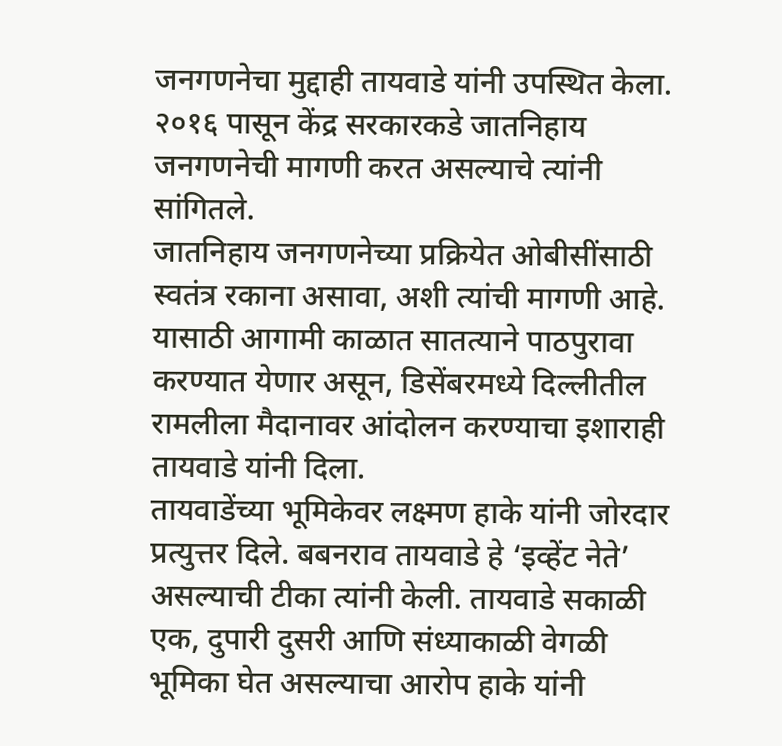जनगणनेचा मुद्दाही तायवाडे यांनी उपस्थित केला. २०१६ पासून केंद्र सरकारकडे जातनिहाय जनगणनेची मागणी करत असल्याचे त्यांनी सांगितले.
जातनिहाय जनगणनेच्या प्रक्रियेत ओबीसींसाठी स्वतंत्र रकाना असावा, अशी त्यांची मागणी आहे. यासाठी आगामी काळात सातत्याने पाठपुरावा करण्यात येणार असून, डिसेंबरमध्ये दिल्लीतील रामलीला मैदानावर आंदोलन करण्याचा इशाराही तायवाडे यांनी दिला.
तायवाडेंच्या भूमिकेवर लक्ष्मण हाके यांनी जोरदार प्रत्युत्तर दिले. बबनराव तायवाडे हे ‘इव्हेंट नेते’ असल्याची टीका त्यांनी केली. तायवाडे सकाळी एक, दुपारी दुसरी आणि संध्याकाळी वेगळी भूमिका घेत असल्याचा आरोप हाके यांनी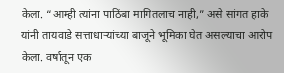केला. “आम्ही त्यांना पाठिंबा मागितलाच नाही,” असे सांगत हाके यांनी तायवाडे सत्ताधाऱ्यांच्या बाजूने भूमिका घेत असल्याचा आरोप केला. वर्षातून एक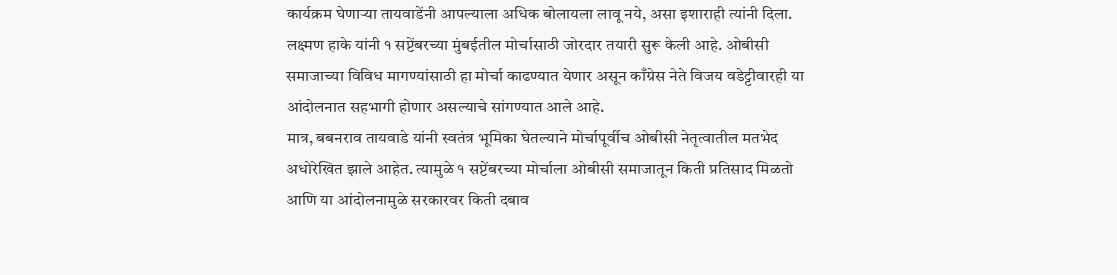कार्यक्रम घेणाऱ्या तायवाडेंनी आपल्याला अधिक बोलायला लावू नये, असा इशाराही त्यांनी दिला.
लक्ष्मण हाके यांनी १ सप्टेंबरच्या मुंबईतील मोर्चासाठी जोरदार तयारी सुरू केली आहे. ओबीसी समाजाच्या विविध मागण्यांसाठी हा मोर्चा काढण्यात येणार असून काँग्रेस नेते विजय वडेट्टीवारही या आंदोलनात सहभागी होणार असल्याचे सांगण्यात आले आहे.
मात्र, बबनराव तायवाडे यांनी स्वतंत्र भूमिका घेतल्याने मोर्चापूर्वीच ओबीसी नेतृत्वातील मतभेद अधोरेखित झाले आहेत. त्यामुळे १ सप्टेंबरच्या मोर्चाला ओबीसी समाजातून किती प्रतिसाद मिळतो आणि या आंदोलनामुळे सरकारवर किती दबाव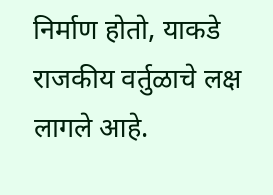निर्माण होतो, याकडे राजकीय वर्तुळाचे लक्ष लागले आहे.